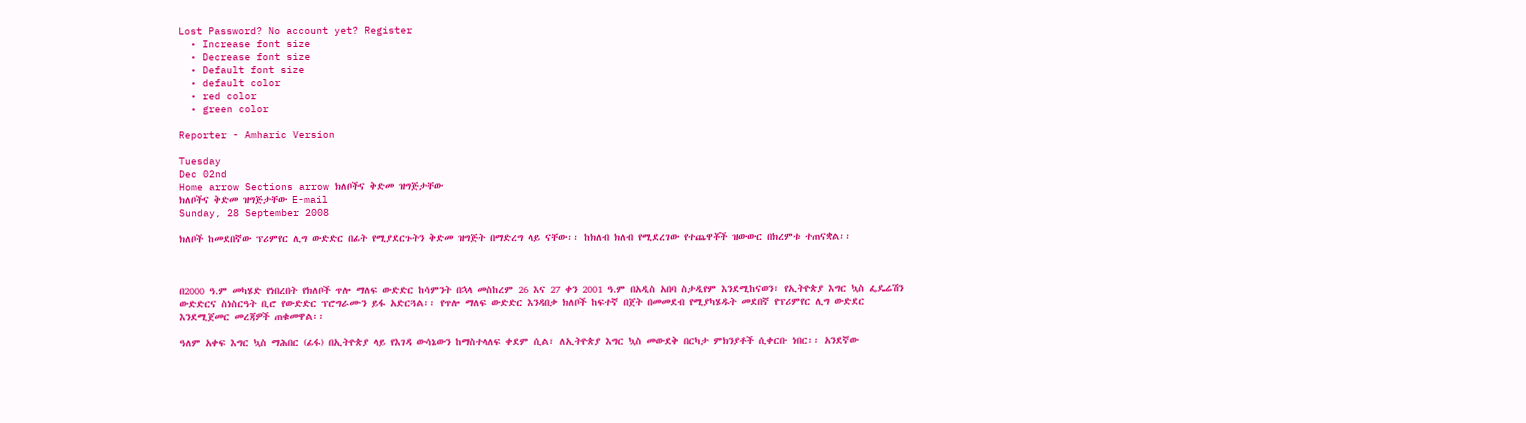Lost Password? No account yet? Register
  • Increase font size
  • Decrease font size
  • Default font size
  • default color
  • red color
  • green color

Reporter - Amharic Version

Tuesday
Dec 02nd
Home arrow Sections arrow ክለቦችና ቅድመ ዝግጅታቸው
ክለቦችና ቅድመ ዝግጅታቸው E-mail
Sunday, 28 September 2008

ክለቦች ከመደበኛው ፕሪምየር ሊግ ውድድር በፊት የሚያደርጉትን ቅድመ ዝግጅት በማድረግ ላይ ናቸው፡፡ ከክለብ ክለብ የሚደረገው የተጨዋቾች ዝውውር በክረምቱ ተጠናቋል፡፡



በ2000 ዓ.ም መካሄድ የነበረበት የክለቦች ጥሎ ማለፍ ውድድር ከሳምንት በኋላ መስከረም 26 እና 27 ቀን 2001 ዓ.ም በአዲስ አበባ ስታዲየም እንደሚከናወን፣ የኢትዮጵያ እግር ኳስ ፌዴሬሽን ውድድርና ስነስርዓት ቢሮ የውድድር ፕሮግራሙን ይፋ አድርጓል፡፡ የጥሎ ማለፍ ውድድር እንዳበቃ ክለቦች ከፍተኛ በጀት በመመደብ የሚያካሄዱት መደበኛ የፕሪምየር ሊግ ውድደር እንደሚጀመር መረጃዎች ጠቁመዋል፡፡

ዓለም አቀፍ እግር ኳስ ማሕበር (ፊፋ) በኢትዮጵያ ላይ የእገዳ ውሳኔውን ከማስተላለፍ ቀደም ሲል፣ ለኢትዮጵያ እግር ኳስ መውደቅ በርካታ ምክንያቶች ሲቀርቡ ነበር፡፡ አንደኛው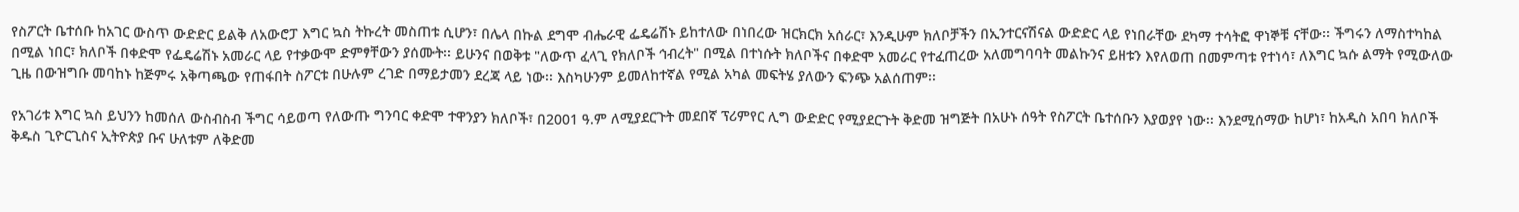የስፖርት ቤተሰቡ ከአገር ውስጥ ውድድር ይልቅ ለአውሮፓ እግር ኳስ ትኩረት መስጠቱ ሲሆን፣ በሌላ በኩል ደግሞ ብሔራዊ ፌዴሬሽኑ ይከተለው በነበረው ዝርክርክ አሰራር፣ እንዲሁም ክለቦቻችን በኢንተርናሽናል ውድድር ላይ የነበራቸው ደካማ ተሳትፎ ዋነኞቹ ናቸው፡፡ ችግሩን ለማስተካከል በሚል ነበር፣ ክለቦች በቀድሞ የፌዴሬሽኑ አመራር ላይ የተቃውሞ ድምፃቸውን ያሰሙት፡፡ ይሁንና በወቅቱ "ለውጥ ፈላጊ የክለቦች ኅብረት" በሚል በተነሱት ክለቦችና በቀድሞ አመራር የተፈጠረው አለመግባባት መልኩንና ይዘቱን እየለወጠ በመምጣቱ የተነሳ፣ ለእግር ኳሱ ልማት የሚውለው ጊዜ በውዝግቡ መባከኑ ከጅምሩ አቅጣጫው የጠፋበት ስፖርቱ በሁሉም ረገድ በማይታመን ደረጃ ላይ ነው፡፡ እስካሁንም ይመለከተኛል የሚል አካል መፍትሄ ያለውን ፍንጭ አልሰጠም፡፡

የአገሪቱ እግር ኳስ ይህንን ከመሰለ ውስብስብ ችግር ሳይወጣ የለውጡ ግንባር ቀድሞ ተዋንያን ክለቦች፣ በ2001 ዓ.ም ለሚያደርጉት መደበኛ ፕሪምየር ሊግ ውድድር የሚያደርጉት ቅድመ ዝግጅት በአሁኑ ሰዓት የስፖርት ቤተሰቡን እያወያየ ነው፡፡ እንደሚሰማው ከሆነ፣ ከአዲስ አበባ ክለቦች ቅዱስ ጊዮርጊስና ኢትዮጵያ ቡና ሁለቱም ለቅድመ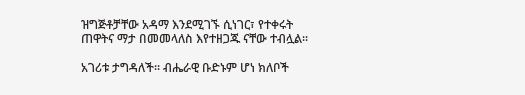ዝግጅቶቻቸው አዳማ እንደሚገኙ ሲነገር፣ የተቀሩት ጠዋትና ማታ በመመላለስ እየተዘጋጁ ናቸው ተብሏል፡፡

አገሪቱ ታግዳለች፡፡ ብሔራዊ ቡድኑም ሆነ ክለቦች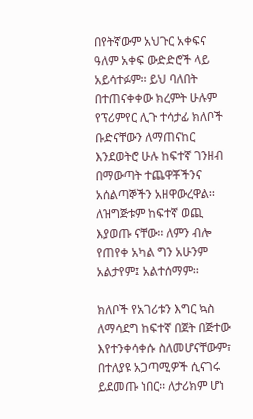በየትኛውም አህጉር አቀፍና ዓለም አቀፍ ውድድሮች ላይ አይሳተፉም፡፡ ይህ ባለበት በተጠናቀቀው ክረምት ሁሉም የፕሪምየር ሊጉ ተሳታፊ ክለቦች ቡድናቸውን ለማጠናከር እንደወትሮ ሁሉ ከፍተኛ ገንዘብ በማውጣት ተጨዋቾችንና አሰልጣኞችን አዘዋውረዋል፡፡ ለዝግጅቱም ከፍተኛ ወጪ እያወጡ ናቸው፡፡ ለምን ብሎ የጠየቀ አካል ግን አሁንም አልታየም፤ አልተሰማም፡፡

ክለቦች የአገሪቱን እግር ኳስ ለማሳደግ ከፍተኛ በጀት በጅተው እየተንቀሳቀሱ ስለመሆናቸውም፣ በተለያዩ አጋጣሚዎች ሲናገሩ ይደመጡ ነበር፡፡ ለታሪክም ሆነ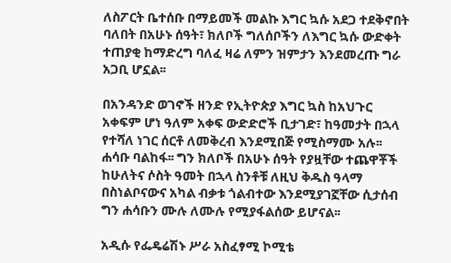ለስፖርት ቤተሰቡ በማይመች መልኩ እግር ኳሱ አደጋ ተደቅኖበት ባለበት በአሁኑ ሰዓት፣ ክለቦች ግለሰቦችን ለእግር ኳሱ ውድቀት ተጠያቂ ከማድረግ ባለፈ ዛሬ ለምን ዝምታን እንደመረጡ ግራ አጋቢ ሆኗል፡፡

በአንዳንድ ወገኖች ዘንድ የኢትዮጵያ እግር ኳስ ከአህጉር አቀፍም ሆነ ዓለም አቀፍ ውድድሮች ቢታገድ፣ ከዓመታት በኋላ የተሻለ ነገር ሰርቶ ለመቅረብ እንደሚበጅ የሚስማሙ አሉ፡፡ ሐሳቡ ባልከፋ፡፡ ግን ክለቦች በአሁኑ ሰዓት የያዟቸው ተጨዋቾች ከሁለትና ሶስት ዓመት በኋላ ስንቶቹ ለዚህ ቅዱስ ዓላማ በስነልቦናውና አካል ብቃቱ ጎልብተው እንደሚያገኟቸው ሲታሰብ ግን ሐሳቡን ሙሉ ለሙሉ የሚያፋልሰው ይሆናል፡፡

አዲሱ የፌዴሬሽኑ ሥራ አስፈፃሚ ኮሚቴ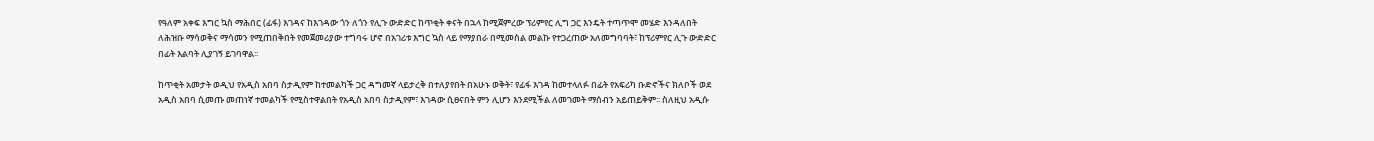የዓለም አቀፍ እግር ኳስ ማሕበር (ፊፋ) እገዳና ከእገዳው ጎን ለጎን የሊጉ ውድድር ከጥቂት ቀናት በኋላ ከሚጀምረው ፕሪምየር ሊግ ጋር እንዴት ተጣጥሞ መሄድ እንዳለበት ለሕዝቡ ማሳወቅና ማሳመን የሚጠበቅበት የመጀመሪያው ተግባሩ ሆኖ በአገሪቱ እግር ኳስ ላይ የማያበራ በሚመስል መልኩ የተጋረጠው አለመግባባት፣ ከፕሪምየር ሊጉ ውድድር በፊት እልባት ሊያገኝ ይገባዋል፡፡

ከጥቂት አመታት ወዲህ የአዲስ አበባ ስታዲየም ከተመልካች ጋር ዳግመኛ ላይታረቅ በተለያየበት በአሁኑ ወቅት፣ የፊፋ እገዳ ከመተላለፉ በፊት የአፍሪካ ቡድኖችና ክለቦች ወደ አዲስ አበባ ሲመጡ መጠነኛ ተመልካች የሚስተዋልበት የአዲስ አበባ ስታዲየም፣ እገዳው ሲፀናበት ምን ሊሆን እንደሚችል ለመገመት ማሰብን አይጠይቅም፡፡ ስለዚህ አዲሱ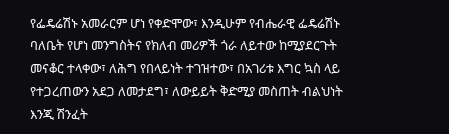የፌዴሬሽኑ አመራርም ሆነ የቀድሞው፣ እንዲሁም የብሔራዊ ፌዴሬሽኑ ባለቤት የሆነ መንግስትና የክለብ መሪዎች ጎራ ለይተው ከሚያደርጉት መናቆር ተላቀው፣ ለሕግ የበላይነት ተገዝተው፣ በአገሪቱ እግር ኳስ ላይ የተጋረጠውን አደጋ ለመታደግ፣ ለውይይት ቅድሚያ መስጠት ብልህነት እንጂ ሽንፈት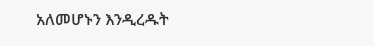አለመሆኑን እንዲረዱት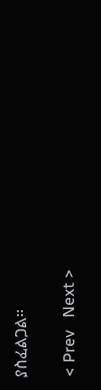ያስፈልጋል፡፡

< Prev   Next >